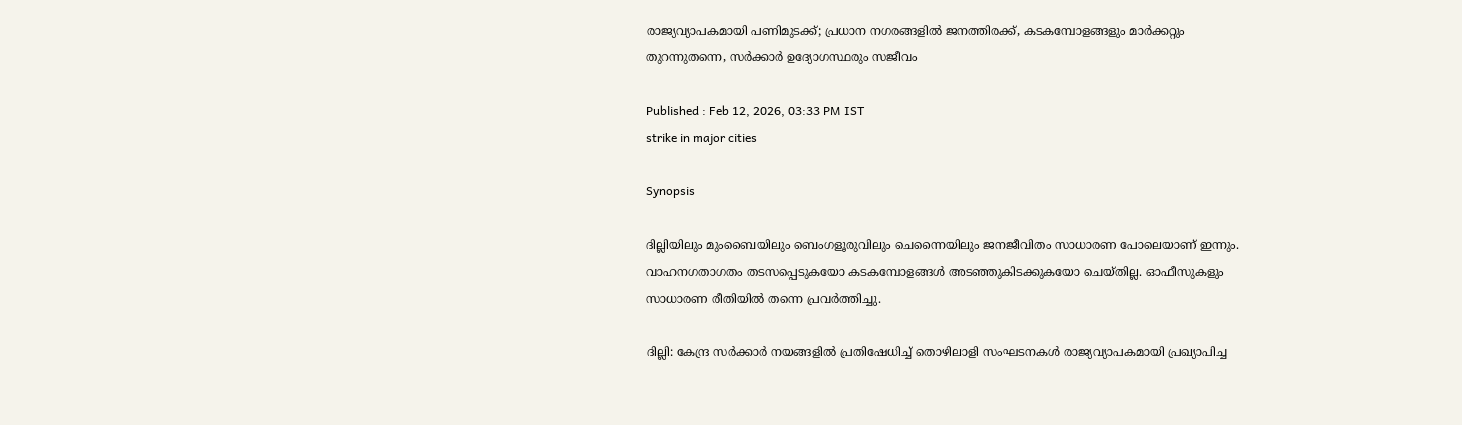രാജ്യവ്യാപകമായി പണിമുടക്ക്; പ്രധാന നഗരങ്ങളിൽ ജനത്തിരക്ക്, കടകമ്പോളങ്ങളും മാർക്കറ്റും തുറന്നുതന്നെ, സർക്കാർ ഉദ്യോഗസ്ഥരും സജീവം

Published : Feb 12, 2026, 03:33 PM IST
strike in major cities

Synopsis

ദില്ലിയിലും മുംബൈയിലും ബെംഗളൂരുവിലും ചെന്നൈയിലും ജനജീവിതം സാധാരണ പോലെയാണ് ഇന്നും. വാഹനഗതാഗതം തടസപ്പെടുകയോ കടകമ്പോളങ്ങൾ അടഞ്ഞുകിടക്കുകയോ ചെയ്തില്ല. ഓഫീസുകളും സാധാരണ രീതിയിൽ തന്നെ പ്രവർത്തിച്ചു.

ദില്ലി: കേന്ദ്ര സർക്കാർ നയങ്ങളിൽ പ്രതിഷേധിച്ച് തൊഴിലാളി സംഘടനകൾ രാജ്യവ്യാപകമായി പ്രഖ്യാപിച്ച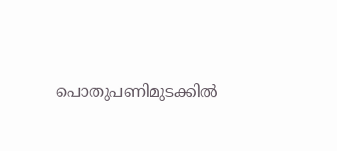പൊതുപണിമുടക്കിൽ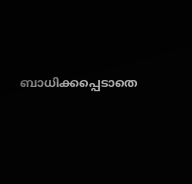ബാധിക്കപ്പെടാതെ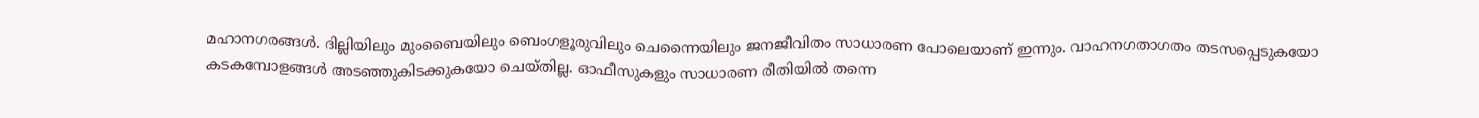മഹാനഗരങ്ങൾ. ദില്ലിയിലും മുംബൈയിലും ബെംഗളൂരുവിലും ചെന്നൈയിലും ജനജീവിതം സാധാരണ പോലെയാണ് ഇന്നും. വാഹനഗതാഗതം തടസപ്പെടുകയോ കടകമ്പോളങ്ങൾ അടഞ്ഞുകിടക്കുകയോ ചെയ്തില്ല. ഓഫീസുകളും സാധാരണ രീതിയിൽ തന്നെ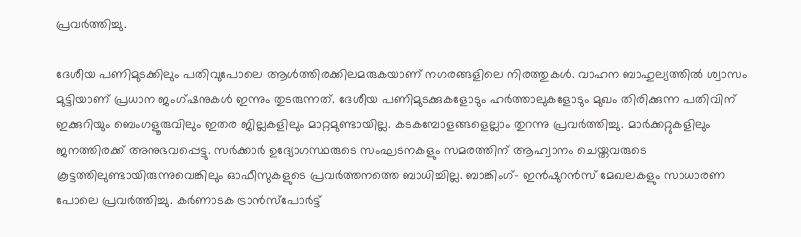പ്രവർത്തിച്ചു.

ദേശീയ പണിമുടക്കിലും പതിവുപോലെ ആൾത്തിരക്കിലമരുകയാണ് നഗരങ്ങളിലെ നിരത്തുകൾ. വാഹന ബാഹുല്യത്തിൽ ശ്വാസം മുട്ടിയാണ് പ്രധാന ജംഗ്ഷനുകൾ ഇന്നും തുടരുന്നത്. ദേശീയ പണിമുടക്കുകളോടും ഹർത്താലുകളോടും മുഖം തിരിക്കുന്ന പതിവിന് ഇക്കുറിയും ബെംഗളൂരുവിലും ഇതര ജില്ലകളിലും മാറ്റമുണ്ടായില്ല. കടകമ്പോളങ്ങളെല്ലാം തുറന്നു പ്രവർത്തിച്ചു. മാർക്കറ്റുകളിലും ജനത്തിരക്ക് അനുഭവപ്പെട്ടു. സർക്കാർ ഉദ്യോഗസ്ഥരുടെ സംഘടനകളും സമരത്തിന് ആഹ്വാനം ചെയ്തവരുടെ കൂട്ടത്തിലുണ്ടായിരുന്നുവെങ്കിലും ഓഫീസുകളുടെ പ്രവർത്തനത്തെ ബാധിച്ചില്ല. ബാങ്കിംഗ്- ഇൻഷുറൻസ് മേഖലകളും സാധാരണ പോലെ പ്രവർത്തിച്ചു. കർണാടക ട്രാൻസ്പോർട്ട്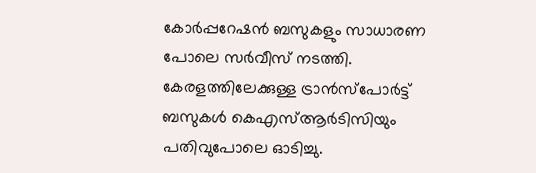കോർപ്പറേഷൻ ബസുകളും സാധാരണ പോലെ സർവീസ് നടത്തി. കേരളത്തിലേക്കുള്ള ട്രാൻസ്പോർട്ട് ബസുകൾ കെഎസ്ആർടിസിയും പതിവുപോലെ ഓടിച്ചു.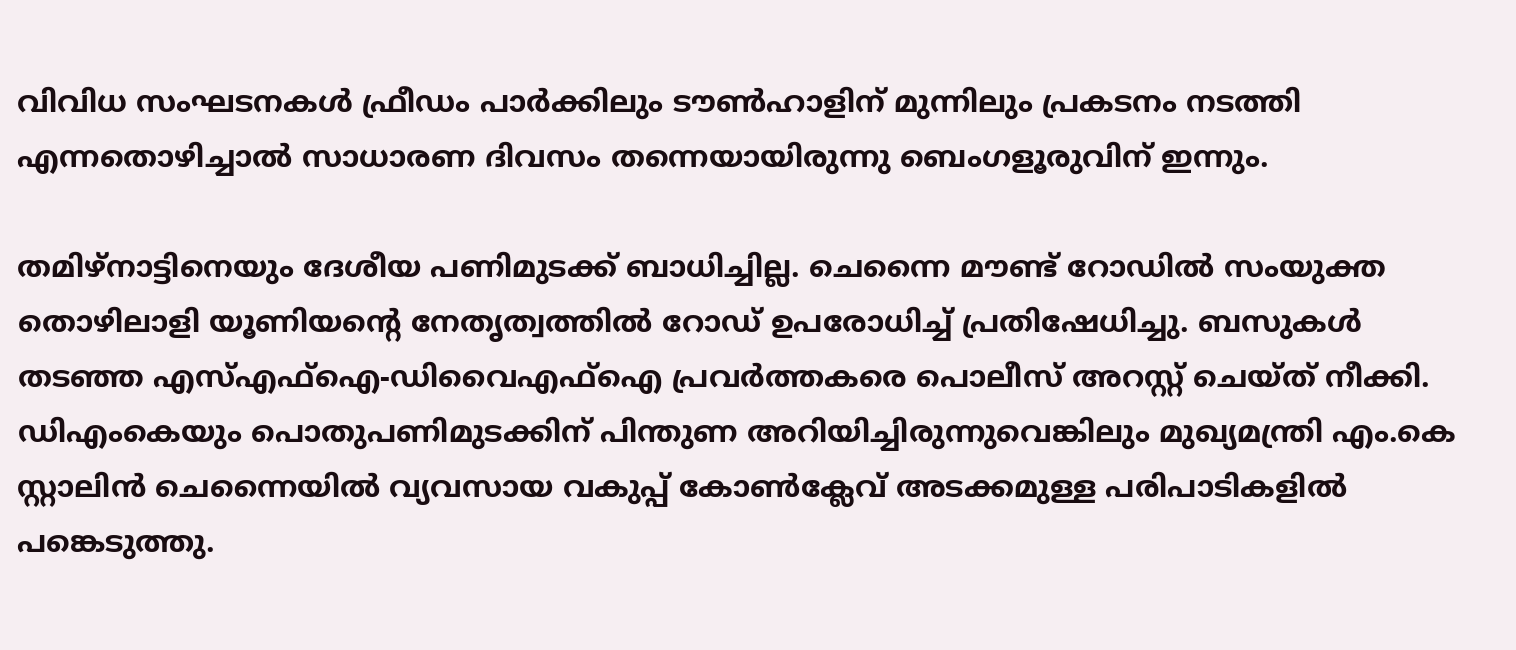വിവിധ സംഘടനകൾ ഫ്രീഡം പാർക്കിലും ടൗൺഹാളിന് മുന്നിലും പ്രകടനം നടത്തി എന്നതൊഴിച്ചാൽ സാധാരണ ദിവസം തന്നെയായിരുന്നു ബെംഗളൂരുവിന് ഇന്നും.

തമിഴ്നാട്ടിനെയും ദേശീയ പണിമുടക്ക് ബാധിച്ചില്ല. ചെന്നൈ മൗണ്ട് റോഡിൽ സംയുക്ത തൊഴിലാളി യൂണിയന്റെ നേതൃത്വത്തിൽ റോഡ് ഉപരോധിച്ച് പ്രതിഷേധിച്ചു. ബസുകൾ തടഞ്ഞ എസ്എഫ്ഐ-ഡിവൈഎഫ്ഐ പ്രവർത്തകരെ പൊലീസ് അറസ്റ്റ് ചെയ്ത് നീക്കി. ഡിഎംകെയും പൊതുപണിമുടക്കിന് പിന്തുണ അറിയിച്ചിരുന്നുവെങ്കിലും മുഖ്യമന്ത്രി എം.കെ സ്റ്റാലിൻ ചെന്നൈയിൽ വ്യവസായ വകുപ്പ് കോൺക്ലേവ് അടക്കമുള്ള പരിപാടികളിൽ പങ്കെടുത്തു.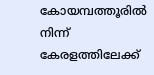കോയമ്പത്തൂരിൽ നിന്ന് കേരളത്തിലേക്ക്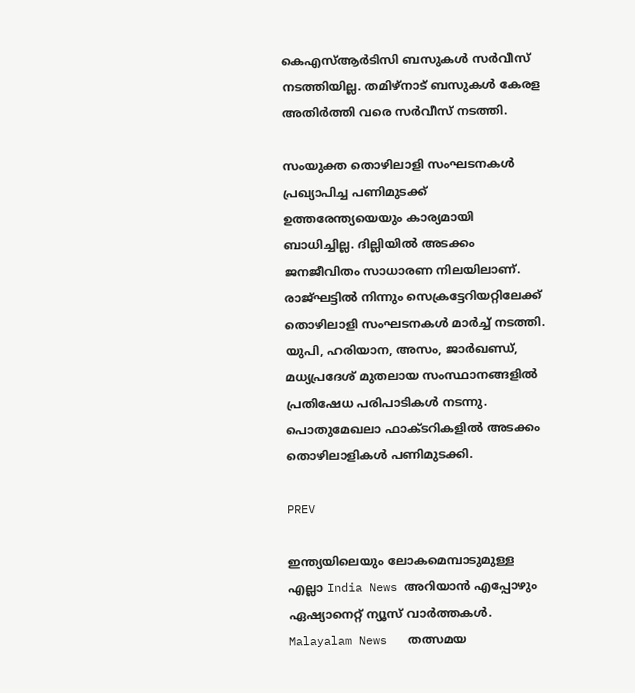കെഎസ്ആർടിസി ബസുകൾ സർവീസ് നടത്തിയില്ല. തമിഴ്നാട് ബസുകൾ കേരള അതിർത്തി വരെ സർവീസ് നടത്തി.

സംയുക്ത തൊഴിലാളി സംഘടനകൾ പ്രഖ്യാപിച്ച പണിമുടക്ക് ഉത്തരേന്ത്യയെയും കാര്യമായി ബാധിച്ചില്ല. ദില്ലിയിൽ അടക്കം ജനജീവിതം സാധാരണ നിലയിലാണ്. രാജ്ഘട്ടിൽ നിന്നും സെക്രട്ടേറിയറ്റിലേക്ക് തൊഴിലാളി സംഘടനകൾ മാർച്ച് നടത്തി. യുപി, ഹരിയാന, അസം, ജാർഖണ്ഡ്, മധ്യപ്രദേശ് മുതലായ സംസ്ഥാനങ്ങളിൽ പ്രതിഷേധ പരിപാടികൾ നടന്നു. പൊതുമേഖലാ ഫാക്ടറികളിൽ അടക്കം തൊഴിലാളികൾ പണിമുടക്കി.

PREV

ഇന്ത്യയിലെയും ലോകമെമ്പാടുമുള്ള എല്ലാ India News അറിയാൻ എപ്പോഴും ഏഷ്യാനെറ്റ് ന്യൂസ് വാർത്തകൾ. Malayalam News   തത്സമയ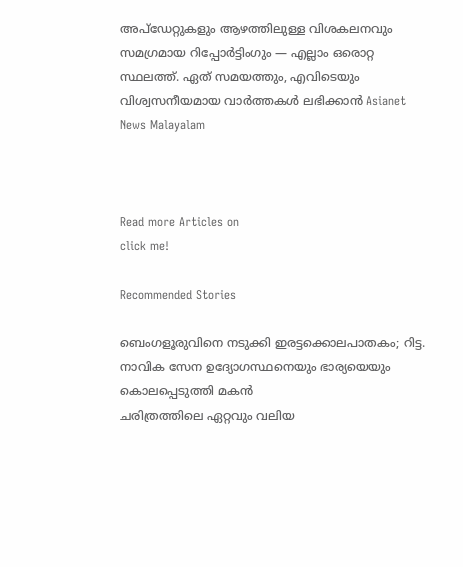അപ്‌ഡേറ്റുകളും ആഴത്തിലുള്ള വിശകലനവും സമഗ്രമായ റിപ്പോർട്ടിംഗും — എല്ലാം ഒരൊറ്റ സ്ഥലത്ത്. ഏത് സമയത്തും, എവിടെയും വിശ്വസനീയമായ വാർത്തകൾ ലഭിക്കാൻ Asianet News Malayalam



Read more Articles on
click me!

Recommended Stories

ബെംഗളൂരുവിനെ നടുക്കി ഇരട്ടക്കൊലപാതകം; റിട്ട. നാവിക സേന ഉദ്യോഗസ്ഥനെയും ഭാര്യയെയും കൊലപ്പെടുത്തി മകൻ
ചരിത്രത്തിലെ ഏറ്റവും വലിയ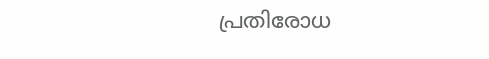പ്രതിരോധ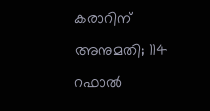കരാറിന് അനുമതി; 114 റഫാൽ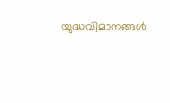യുദ്ധവിമാനങ്ങൾ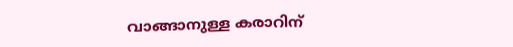വാങ്ങാനുള്ള കരാറിന്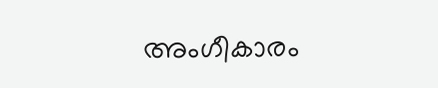അംഗീകാരം